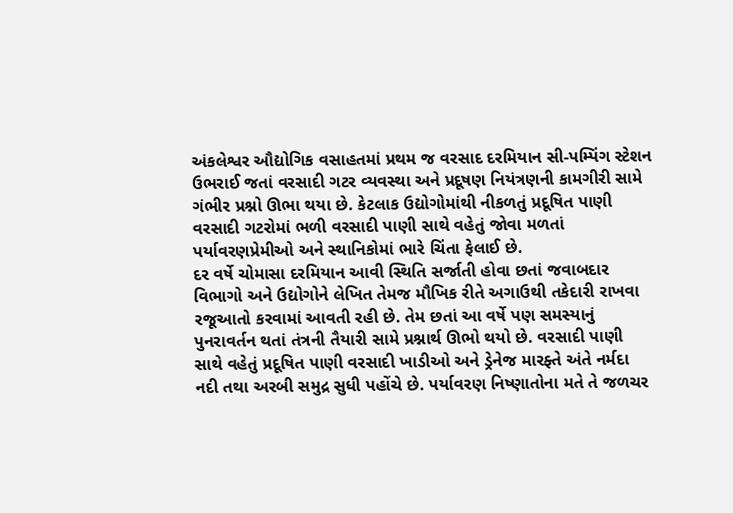અંકલેશ્વર ઔદ્યોગિક વસાહતમાં પ્રથમ જ વરસાદ દરમિયાન સી-પમ્પિંગ સ્ટેશન ઉભરાઈ જતાં વરસાદી ગટર વ્યવસ્થા અને પ્રદૂષણ નિયંત્રણની કામગીરી સામે ગંભીર પ્રશ્નો ઊભા થયા છે. કેટલાક ઉદ્યોગોમાંથી નીકળતું પ્રદૂષિત પાણી વરસાદી ગટરોમાં ભળી વરસાદી પાણી સાથે વહેતું જોવા મળતાં પર્યાવરણપ્રેમીઓ અને સ્થાનિકોમાં ભારે ચિંતા ફેલાઈ છે.
દર વર્ષે ચોમાસા દરમિયાન આવી સ્થિતિ સર્જાતી હોવા છતાં જવાબદાર વિભાગો અને ઉદ્યોગોને લેખિત તેમજ મૌખિક રીતે અગાઉથી તકેદારી રાખવા રજૂઆતો કરવામાં આવતી રહી છે. તેમ છતાં આ વર્ષે પણ સમસ્યાનું પુનરાવર્તન થતાં તંત્રની તૈયારી સામે પ્રશ્નાર્થ ઊભો થયો છે. વરસાદી પાણી સાથે વહેતું પ્રદૂષિત પાણી વરસાદી ખાડીઓ અને ડ્રેનેજ મારફ્તે અંતે નર્મદા નદી તથા અરબી સમુદ્ર સુધી પહોંચે છે. પર્યાવરણ નિષ્ણાતોના મતે તે જળચર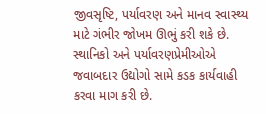જીવસૃષ્ટિ, પર્યાવરણ અને માનવ સ્વાસ્થ્ય માટે ગંભીર જોખમ ઊભું કરી શકે છે. સ્થાનિકો અને પર્યાવરણપ્રેમીઓએ જવાબદાર ઉદ્યોગો સામે કડક કાર્યવાહી કરવા માગ કરી છે.